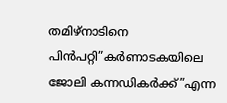തമിഴ്നാടിനെ പിന്‍പറ്റി”കര്‍ണാടകയിലെ ജോലി കന്നഡികര്‍ക്ക്”എന്ന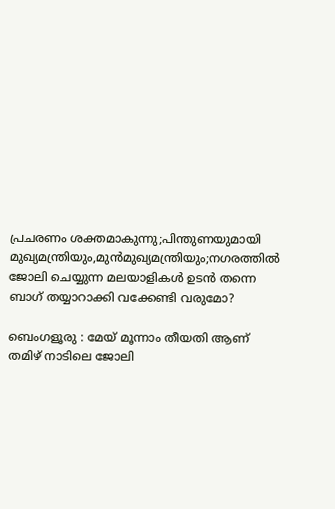പ്രചരണം ശക്തമാകുന്നു;പിന്തുണയുമായി മുഖ്യമന്ത്രിയും,മുന്‍മുഖ്യമന്ത്രിയും;നഗരത്തില്‍ ജോലി ചെയ്യുന്ന മലയാളികള്‍ ഉടന്‍ തന്നെ ബാഗ്‌ തയ്യാറാക്കി വക്കേണ്ടി വരുമോ?

ബെംഗളൂരു : മേയ് മൂന്നാം തീയതി ആണ് തമിഴ് നാടിലെ ജോലി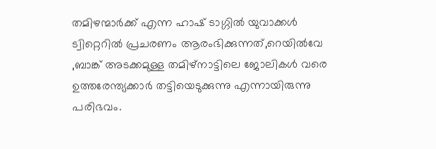തമിഴന്മാര്‍ക്ക് എന്ന ഹാഷ് ടാഗ്ഗില്‍ യുവാക്കള്‍ ട്വിറ്റെറില്‍ പ്രചരണം ആരംഭിക്കുന്നത്,റെയില്‍വേ ,ബാങ്ക് അടക്കമുള്ള തമിഴ്നാട്ടിലെ ജോലികള്‍ വരെ ഉത്തരേന്ത്യക്കാര്‍ തട്ടിയെടുക്കുന്നു എന്നായിരുന്നു പരിഭവം.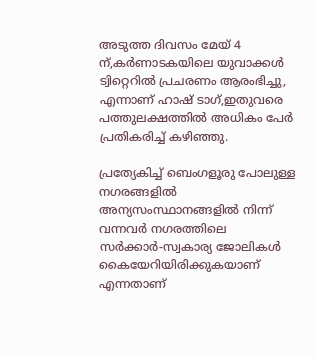അടുത്ത ദിവസം മേയ് 4 ന്,കര്‍ണാടകയിലെ യുവാക്കള്‍ ട്വിറ്റെറില്‍ പ്രചരണം ആരംഭിച്ചു, എന്നാണ് ഹാഷ് ടാഗ്,ഇതുവരെ പത്തുലക്ഷത്തില്‍ അധികം പേര്‍ പ്രതികരിച്ച് കഴിഞ്ഞു.

പ്രത്യേകിച്ച് ബെംഗളൂരു പോലുള്ള നഗരങ്ങളില്‍ അന്യസംസ്ഥാനങ്ങളില്‍ നിന്ന് വന്നവര്‍ നഗരത്തിലെ സര്‍ക്കാര്‍-സ്വകാര്യ ജോലികള്‍ കൈയേറിയിരിക്കുകയാണ് എന്നതാണ്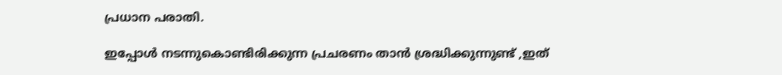പ്രധാന പരാതി.

ഇപ്പോള്‍ നടന്നുകൊണ്ടിരിക്കുന്ന പ്രചരണം താന്‍ ശ്രദ്ധിക്കുന്നുണ്ട് ,ഇത്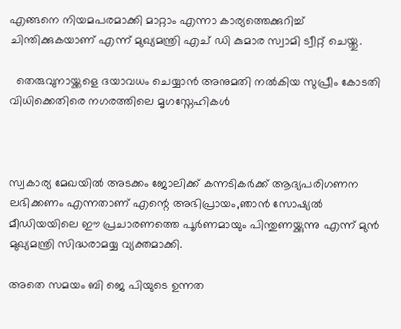എങ്ങനെ നിയമപരമാക്കി മാറ്റാം എന്നാ കാര്യത്തെക്കുറിച്ച് ചിന്തിക്കുകയാണ് എന്ന് മുഖ്യമന്ത്രി എച് ഡി കുമാര സ്വാമി ട്വീറ്റ് ചെയ്തു.

  തെരുവുനായ്ക്കളെ ദയാവധം ചെയ്യാൻ അനുമതി നൽകിയ സുപ്രീം കോടതി വിധിക്കെതിരെ നഗരത്തിലെ മൃഗസ്നേഹികൾ



സ്വകാര്യ മേഖയില്‍ അടക്കം ജോലിക്ക് കന്നടികര്‍ക്ക് ആദ്യപരിഗണന ലഭിക്കണം എന്നതാണ് എന്റെ അഭിപ്രായം,ഞാന്‍ സോഷ്യല്‍ മീഡിയയിലെ ഈ പ്രചാരണത്തെ പൂര്‍ണമായും പിന്തുണയ്ക്കുന്നു എന്ന് മുന്‍ മുഖ്യമന്ത്രി സിദ്ധരാമയ്യ വ്യക്തമാക്കി.

അതെ സമയം ബി ജെ പിയുടെ ഉന്നത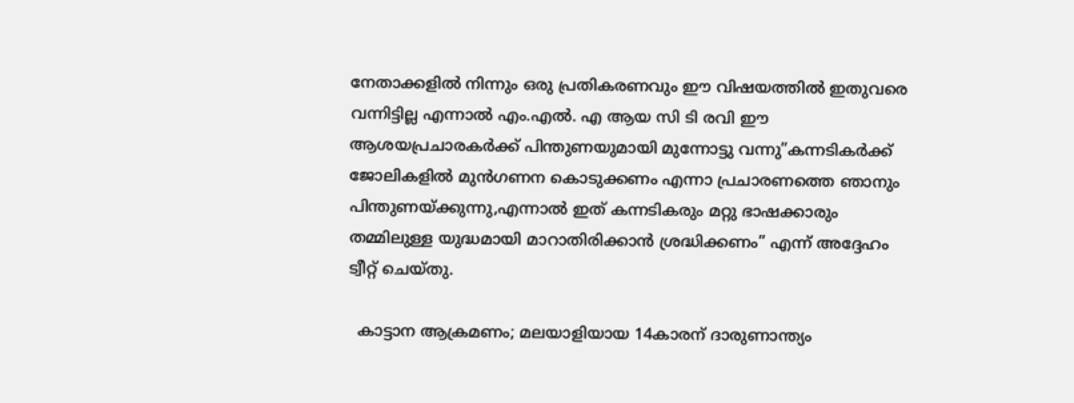നേതാക്കളില്‍ നിന്നും ഒരു പ്രതികരണവും ഈ വിഷയത്തില്‍ ഇതുവരെ വന്നിട്ടില്ല എന്നാല്‍ എം.എല്‍. എ ആയ സി ടി രവി ഈ ആശയപ്രചാരകര്‍ക്ക് പിന്തുണയുമായി മുന്നോട്ടു വന്നു”കന്നടികര്‍ക്ക് ജോലികളില്‍ മുന്‍ഗണന കൊടുക്കണം എന്നാ പ്രചാരണത്തെ ഞാനും പിന്തുണയ്ക്കുന്നു,എന്നാല്‍ ഇത് കന്നടികരും മറ്റു ഭാഷക്കാരും തമ്മിലുള്ള യുദ്ധമായി മാറാതിരിക്കാന്‍ ശ്രദ്ധിക്കണം” എന്ന് അദ്ദേഹം ട്വീറ്റ് ചെയ്തു.

  കാട്ടാന ആക്രമണം; മലയാളിയായ 14കാരന് ദാരുണാന്ത്യം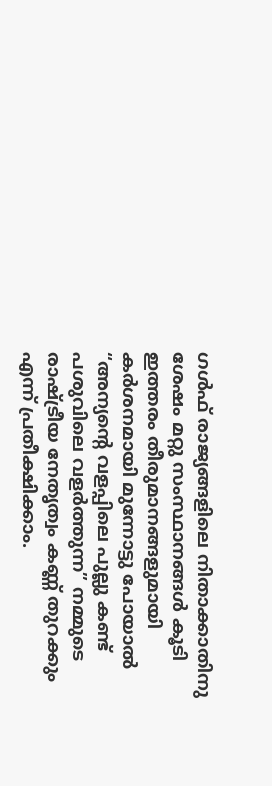ഗള്‍ഫ് രാജ്യങ്ങളിലെ നിതാക്കാതിനു ശേഷം മറ്റു സംസ്ഥാനങ്ങള്‍ കൂടി ഇത്തരം തീരുമാനങ്ങളുമായി കര്‍ശനമായി മുന്നോട്ടു പോയാല്‍ “അന്യന്റെ വളപ്പിലെ പുല്ലു കണ്ട് പശുവിലെ വളര്‍ത്തുന്ന” നമ്മുടെ രാഷ്ട്രീയ നേതൃത്വം കണ്ണ് തുറക്കും എന്ന് പ്രതീക്ഷിക്കാം.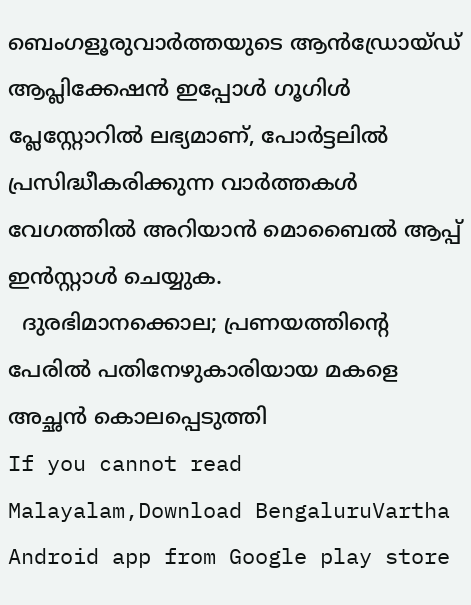ബെംഗളൂരുവാർത്തയുടെ ആൻഡ്രോയ്ഡ് ആപ്ലിക്കേഷൻ ഇപ്പോൾ ഗൂഗിൾ പ്ലേസ്റ്റോറിൽ ലഭ്യമാണ്, പോർട്ടലിൽ പ്രസിദ്ധീകരിക്കുന്ന വാർത്തകൾ വേഗത്തിൽ അറിയാൻ മൊബൈൽ ആപ്പ് ഇൻസ്റ്റാൾ ചെയ്യുക.
  ദുരഭിമാനക്കൊല; പ്രണയത്തിന്റെ പേരിൽ പതിനേഴുകാരിയായ മകളെ അച്ഛൻ കൊലപ്പെടുത്തി
If you cannot read Malayalam,Download BengaluruVartha Android app from Google play store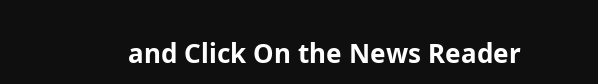and Click On the News Reader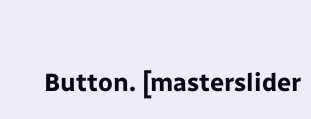Button. [masterslider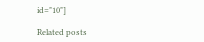id="10"]

Related posts